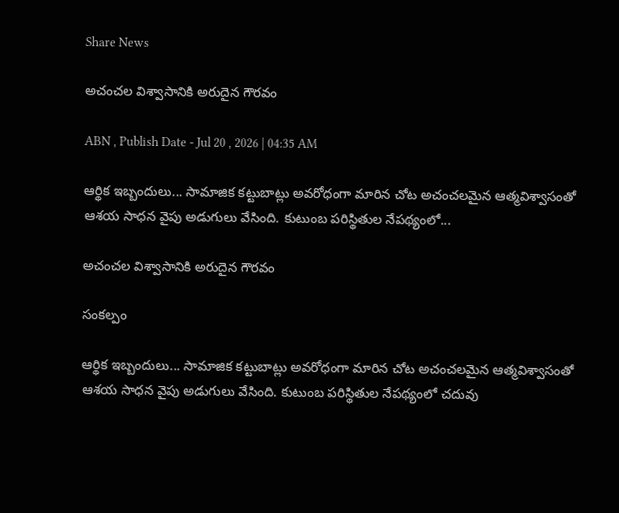Share News

అచంచల విశ్వాసానికి అరుదైన గౌరవం

ABN , Publish Date - Jul 20 , 2026 | 04:35 AM

ఆర్థిక ఇబ్బందులు... సామాజిక కట్టుబాట్లు అవరోధంగా మారిన చోట అచంచలమైన ఆత్మవిశ్వాసంతో ఆశయ సాధన వైపు అడుగులు వేసింది. కుటుంబ పరిస్థితుల నేపథ్యంలో...

అచంచల విశ్వాసానికి అరుదైన గౌరవం

సంకల్పం

ఆర్థిక ఇబ్బందులు... సామాజిక కట్టుబాట్లు అవరోధంగా మారిన చోట అచంచలమైన ఆత్మవిశ్వాసంతో ఆశయ సాధన వైపు అడుగులు వేసింది. కుటుంబ పరిస్థితుల నేపథ్యంలో చదువు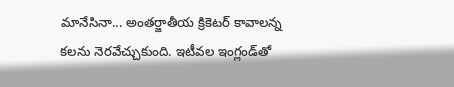మానేసినా... అంతర్జాతీయ క్రికెటర్‌ కావాలన్న కలను నెరవేచ్చుకుంది. ఇటీవల ఇంగ్లండ్‌తో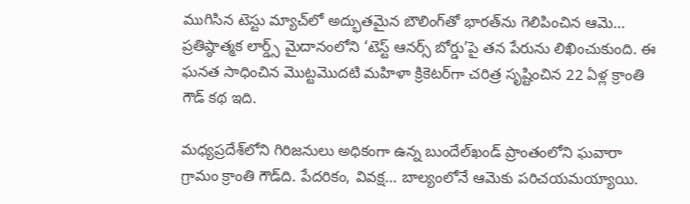ముగిసిన టెస్టు మ్యాచ్‌లో అద్భుతమైన బౌలింగ్‌తో భారత్‌ను గెలిపించిన ఆమె... ప్రతిష్ఠాత్మక లార్డ్స్‌ మైదానంలోని ‘టెస్ట్‌ ఆనర్స్‌ బోర్డు’పై తన పేరును లిఖించుకుంది. ఈ ఘనత సాధించిన మొట్టమొదటి మహిళా క్రికెటర్‌గా చరిత్ర సృష్టించిన 22 ఏళ్ల క్రాంతి గౌడ్‌ కథ ఇది.

మధ్యప్రదేశ్‌లోని గిరిజనులు అధికంగా ఉన్న బుందేల్‌ఖండ్‌ ప్రాంతంలోని ఘవారా గ్రామం క్రాంతి గౌడ్‌ది. పేదరికం, వివక్ష... బాల్యంలోనే ఆమెకు పరిచయమయ్యాయి.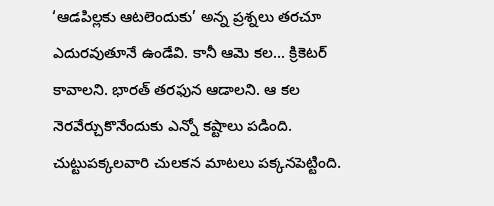‘ఆడపిల్లకు ఆటలెందుకు’ అన్న ప్రశ్నలు తరచూ ఎదురవుతూనే ఉండేవి. కానీ ఆమె కల... క్రికెటర్‌ కావాలని. భారత్‌ తరఫున ఆడాలని. ఆ కల నెరవేర్చుకొనేందుకు ఎన్నో కష్టాలు పడింది. చుట్టుపక్కలవారి చులకన మాటలు పక్కనపెట్టింది.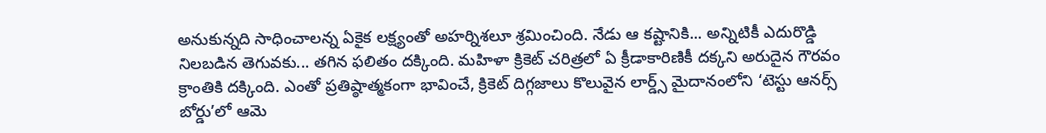అనుకున్నది సాధించాలన్న ఏకైక లక్ష్యంతో అహర్నిశలూ శ్రమించింది. నేడు ఆ కష్టానికి... అన్నిటికీ ఎదురొడ్డి నిలబడిన తెగువకు... తగిన ఫలితం దక్కింది. మహిళా క్రికెట్‌ చరిత్రలో ఏ క్రీడాకారిణికీ దక్కని అరుదైన గౌరవం క్రాంతికి దక్కింది. ఎంతో ప్రతిష్ఠాత్మకంగా భావించే, క్రికెట్‌ దిగ్గజాలు కొలువైన లార్డ్స్‌ మైదానంలోని ‘టెస్టు ఆనర్స్‌ బోర్డు’లో ఆమె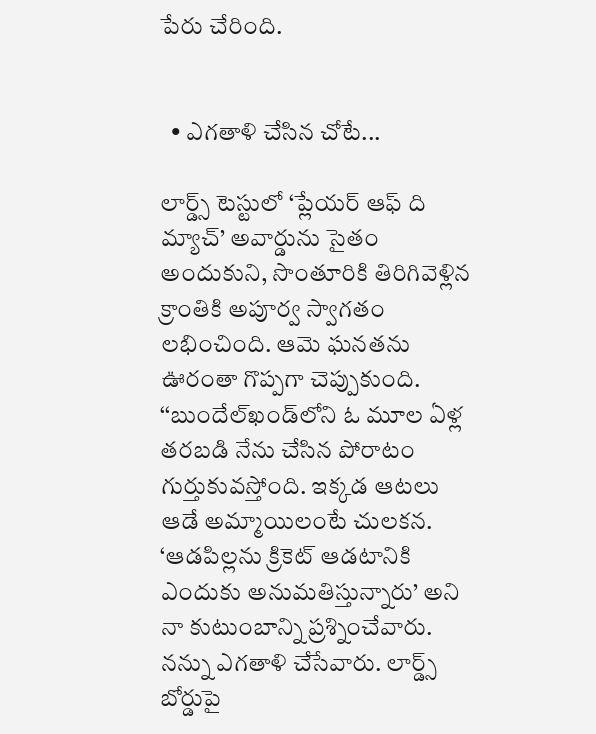పేరు చేరింది.


  • ఎగతాళి చేసిన చోటే...

లార్డ్స్‌ టెస్టులో ‘ప్లేయర్‌ ఆఫ్‌ ది మ్యాచ్‌’ అవార్డును సైతం అందుకుని, సొంతూరికి తిరిగివెళ్లిన క్రాంతికి అపూర్వ స్వాగతం లభించింది. ఆమె ఘనతను ఊరంతా గొప్పగా చెప్పుకుంది. ‘‘బుందేల్‌ఖండ్‌లోని ఓ మూల ఏళ్ల తరబడి నేను చేసిన పోరాటం గుర్తుకువస్తోంది. ఇక్కడ ఆటలు ఆడే అమ్మాయిలంటే చులకన. ‘ఆడపిల్లను క్రికెట్‌ ఆడటానికి ఎందుకు అనుమతిస్తున్నారు’ అని నా కుటుంబాన్ని ప్రశ్నించేవారు. నన్ను ఎగతాళి చేసేవారు. లార్డ్స్‌ బోర్డుపై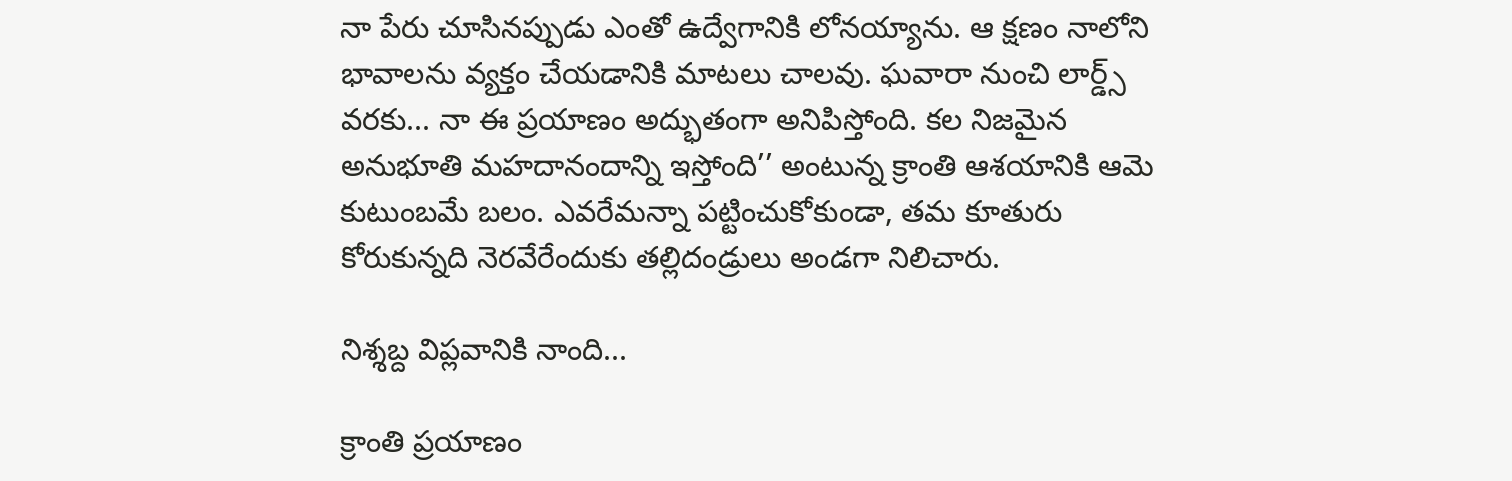నా పేరు చూసినప్పుడు ఎంతో ఉద్వేగానికి లోనయ్యాను. ఆ క్షణం నాలోని భావాలను వ్యక్తం చేయడానికి మాటలు చాలవు. ఘవారా నుంచి లార్డ్స్‌ వరకు... నా ఈ ప్రయాణం అద్భుతంగా అనిపిస్తోంది. కల నిజమైన అనుభూతి మహదానందాన్ని ఇస్తోంది’’ అంటున్న క్రాంతి ఆశయానికి ఆమె కుటుంబమే బలం. ఎవరేమన్నా పట్టించుకోకుండా, తమ కూతురు కోరుకున్నది నెరవేరేందుకు తల్లిదండ్రులు అండగా నిలిచారు.

నిశ్శబ్ద విప్లవానికి నాంది...

క్రాంతి ప్రయాణం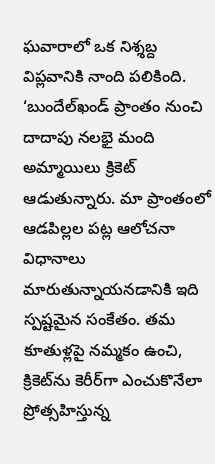ఘవారాలో ఒక నిశ్శబ్ద విప్లవానికి నాంది పలికింది. ‘బుందేల్‌ఖండ్‌ ప్రాంతం నుంచి దాదాపు నలభై మంది అమ్మాయిలు క్రికెట్‌ ఆడుతున్నారు. మా ప్రాంతంలో ఆడపిల్లల పట్ల ఆలోచనా విధానాలు మారుతున్నాయనడానికి ఇది స్పష్టమైన సంకేతం. తమ కూతుళ్లపై నమ్మకం ఉంచి, క్రికెట్‌ను కెరీర్‌గా ఎంచుకొనేలా ప్రోత్సహిస్తున్న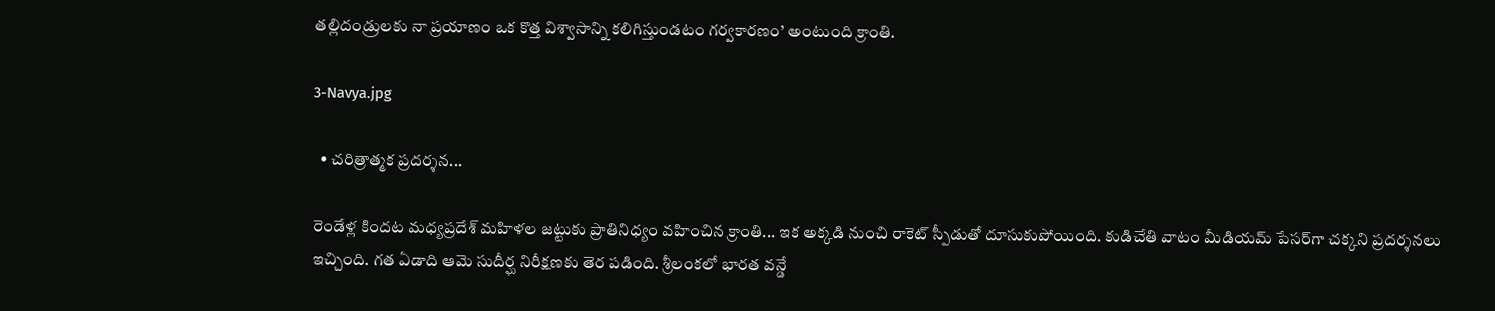తల్లిదండ్రులకు నా ప్రయాణం ఒక కొత్త విశ్వాసాన్ని కలిగిస్తుండటం గర్వకారణం’ అంటుంది క్రాంతి.

3-Navya.jpg

  • చరిత్రాత్మక ప్రదర్శన...

రెండేళ్ల కిందట మధ్యప్రదేశ్‌ మహిళల జట్టుకు ప్రాతినిధ్యం వహించిన క్రాంతి... ఇక అక్కడి నుంచి రాకెట్‌ స్పీడుతో దూసుకుపోయింది. కుడిచేతి వాటం మీడియమ్‌ పేసర్‌గా చక్కని ప్రదర్శనలు ఇచ్చింది. గత ఏడాది ఆమె సుదీర్ఘ నిరీక్షణకు తెర పడింది. శ్రీలంకలో భారత వన్డే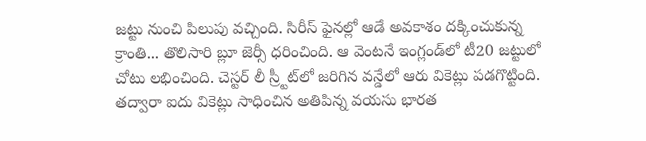జట్టు నుంచి పిలుపు వచ్చింది. సిరీస్‌ ఫైనల్లో ఆడే అవకాశం దక్కించుకున్న క్రాంతి... తొలిసారి బ్లూ జెర్సీ ధరించింది. ఆ వెంటనే ఇంగ్లండ్‌లో టీ20 జట్టులో చోటు లభించింది. చెస్టర్‌ లీ స్ర్టీట్‌లో జరిగిన వన్డేలో ఆరు వికెట్లు పడగొట్టింది. తద్వారా ఐదు వికెట్లు సాధించిన అతిపిన్న వయసు భారత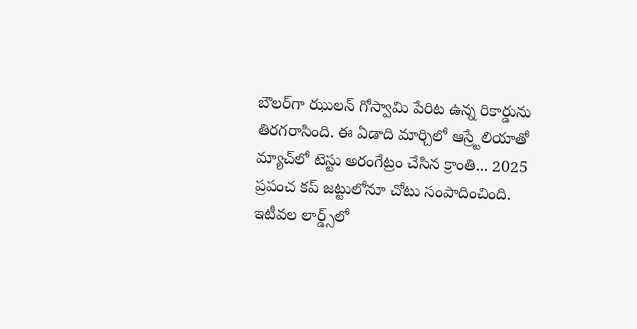బౌలర్‌గా ఝులన్‌ గోస్వామి పేరిట ఉన్న రికార్డును తిరగరాసింది. ఈ ఏడాది మార్చిలో ఆస్ర్టేలియాతో మ్యాచ్‌లో టెస్టు అరంగేట్రం చేసిన క్రాంతి... 2025 ప్రపంచ కప్‌ జట్టులోనూ చోటు సంపాదించింది. ఇటీవల లార్డ్స్‌లో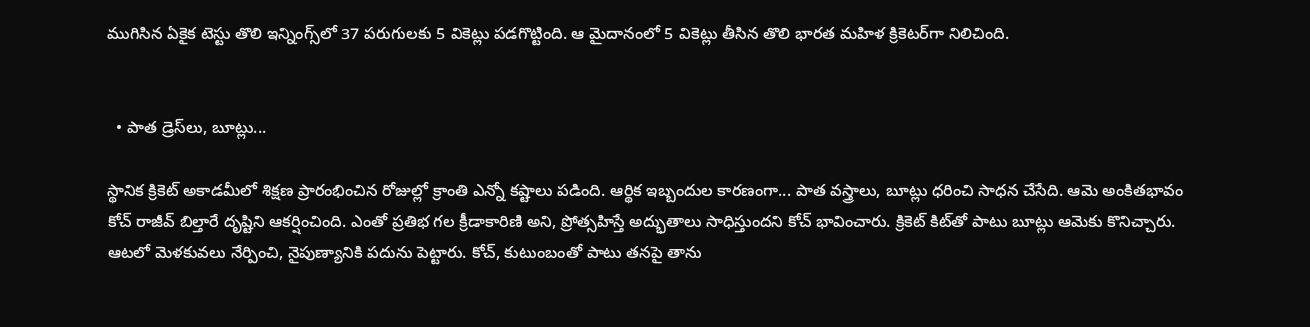ముగిసిన ఏకైక టెస్టు తొలి ఇన్నింగ్స్‌లో 37 పరుగులకు 5 వికెట్లు పడగొట్టింది. ఆ మైదానంలో 5 వికెట్లు తీసిన తొలి భారత మహిళ క్రికెటర్‌గా నిలిచింది.


  • పాత డ్రెస్‌లు, బూట్లు...

స్థానిక క్రికెట్‌ అకాడమీలో శిక్షణ ప్రారంభించిన రోజుల్లో క్రాంతి ఎన్నో కష్టాలు పడింది. ఆర్థిక ఇబ్బందుల కారణంగా... పాత వస్త్రాలు, బూట్లు ధరించి సాధన చేసేది. ఆమె అంకితభావం కోచ్‌ రాజీవ్‌ బిల్తారే దృష్టిని ఆకర్షించింది. ఎంతో ప్రతిభ గల క్రీడాకారిణి అని, ప్రోత్సహిస్తే అద్భుతాలు సాధిస్తుందని కోచ్‌ భావించారు. క్రికెట్‌ కిట్‌తో పాటు బూట్లు ఆమెకు కొనిచ్చారు. ఆటలో మెళకువలు నేర్పించి, నైపుణ్యానికి పదును పెట్టారు. కోచ్‌, కుటుంబంతో పాటు తనపై తాను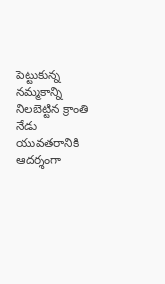పెట్టుకున్న నమ్మకాన్ని నిలబెట్టిన క్రాంతి నేడు యువతరానికి ఆదర్శంగా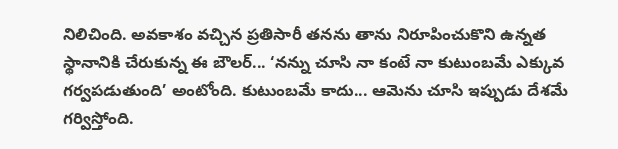నిలిచింది. అవకాశం వచ్చిన ప్రతిసారీ తనను తాను నిరూపించుకొని ఉన్నత స్థానానికి చేరుకున్న ఈ బౌలర్‌... ‘నన్ను చూసి నా కంటే నా కుటుంబమే ఎక్కువ గర్వపడుతుంది’ అంటోంది. కుటుంబమే కాదు... ఆమెను చూసి ఇప్పుడు దేశమే గర్విస్తోంది.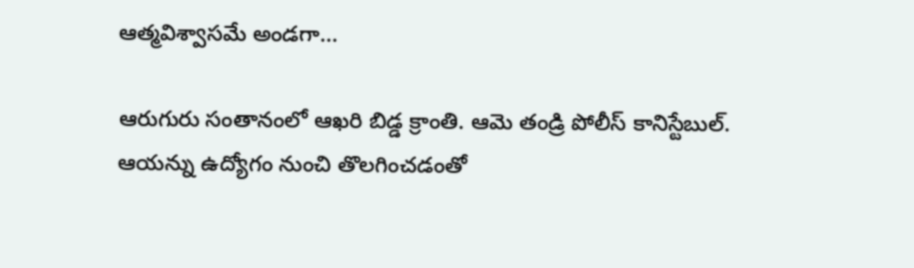ఆత్మవిశ్వాసమే అండగా...

ఆరుగురు సంతానంలో ఆఖరి బిడ్డ క్రాంతి. ఆమె తండ్రి పోలీస్‌ కానిస్టేబుల్‌. ఆయన్ను ఉద్యోగం నుంచి తొలగించడంతో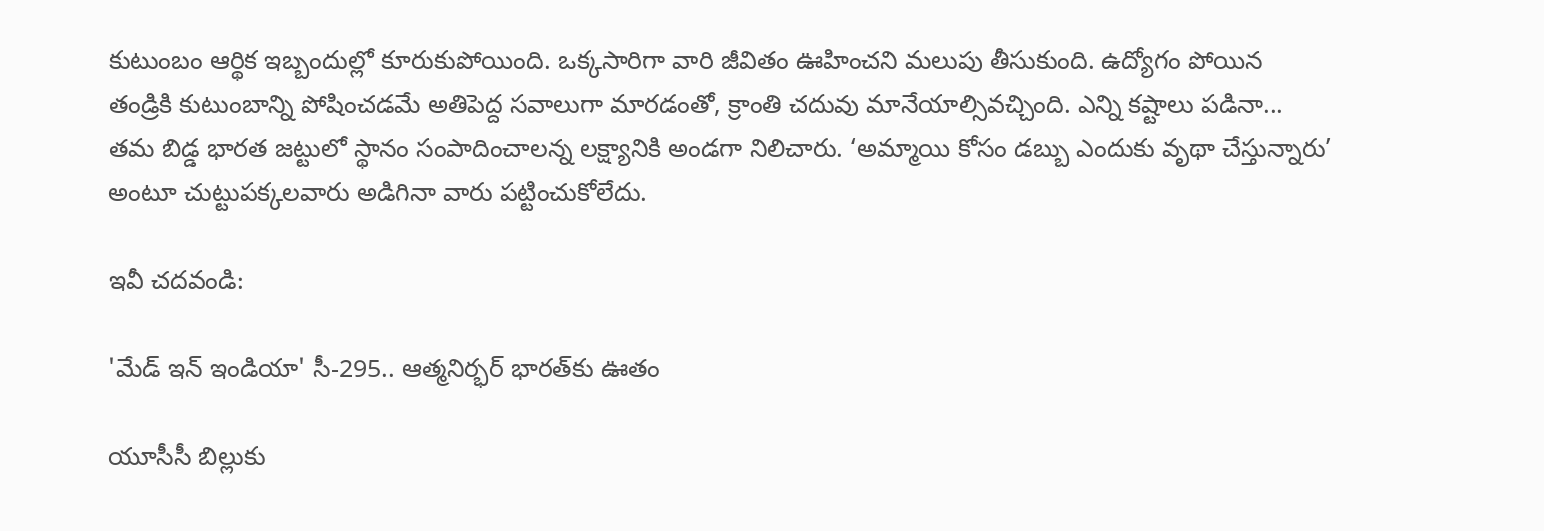కుటుంబం ఆర్థిక ఇబ్బందుల్లో కూరుకుపోయింది. ఒక్కసారిగా వారి జీవితం ఊహించని మలుపు తీసుకుంది. ఉద్యోగం పోయిన తండ్రికి కుటుంబాన్ని పోషించడమే అతిపెద్ద సవాలుగా మారడంతో, క్రాంతి చదువు మానేయాల్సివచ్చింది. ఎన్ని కష్టాలు పడినా... తమ బిడ్డ భారత జట్టులో స్థానం సంపాదించాలన్న లక్ష్యానికి అండగా నిలిచారు. ‘అమ్మాయి కోసం డబ్బు ఎందుకు వృథా చేస్తున్నారు’ అంటూ చుట్టుపక్కలవారు అడిగినా వారు పట్టించుకోలేదు.

ఇవీ చదవండి:

'మేడ్ ఇన్ ఇండియా' సీ-295.. ఆత్మనిర్భర్ భారత్‌కు ఊతం

యూసీసీ బిల్లుకు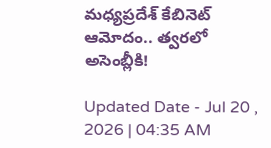మధ్యప్రదేశ్ కేబినెట్ ఆమోదం.. త్వరలో అసెంబ్లీకి!

Updated Date - Jul 20 , 2026 | 04:35 AM